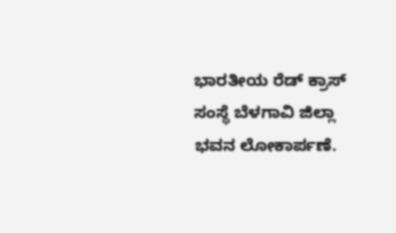ಭಾರತೀಯ ರೆಡ್ ಕ್ರಾಸ್ ಸಂಸ್ಥೆ ಬೆಳಗಾವಿ ಜಿಲ್ಲಾ ಭವನ ಲೋಕಾರ್ಪಣೆ.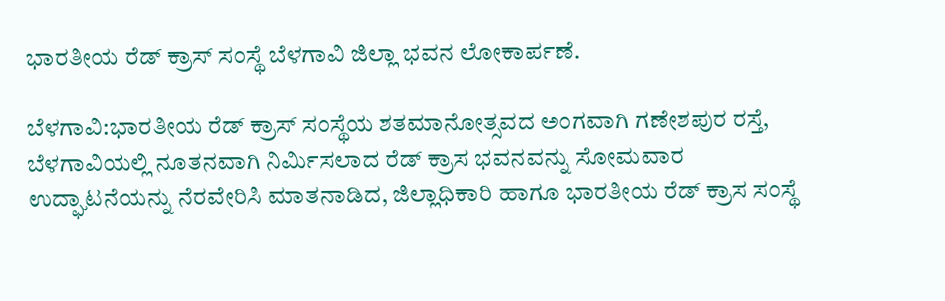ಭಾರತೀಯ ರೆಡ್ ಕ್ರಾಸ್ ಸಂಸ್ಥೆ ಬೆಳಗಾವಿ ಜಿಲ್ಲಾ ಭವನ ಲೋಕಾರ್ಪಣೆ.

ಬೆಳಗಾವಿ:ಭಾರತೀಯ ರೆಡ್ ಕ್ರಾಸ್ ಸಂಸ್ಥೆಯ ಶತಮಾನೋತ್ಸವದ ಅಂಗವಾಗಿ ಗಣೇಶಪುರ ರಸ್ತೆ, ಬೆಳಗಾವಿಯಲ್ಲಿ ನೂತನವಾಗಿ ನಿರ್ಮಿಸಲಾದ ರೆಡ್ ಕ್ರಾಸ ಭವನವನ್ನು ಸೋಮವಾರ ಉದ್ಘಾಟನೆಯನ್ನು ನೆರವೇರಿಸಿ ಮಾತನಾಡಿದ, ಜಿಲ್ಲಾಧಿಕಾರಿ ಹಾಗೂ ಭಾರತೀಯ ರೆಡ್ ಕ್ರಾಸ ಸಂಸ್ಥೆ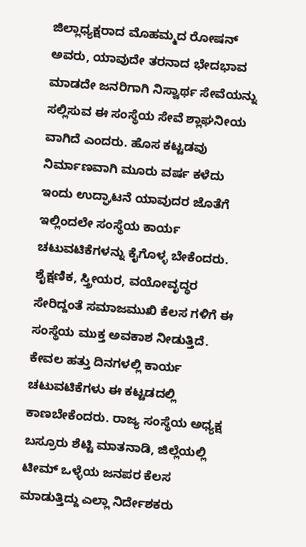ಜಿಲ್ಲಾಧ್ಯಕ್ಷರಾದ ಮೊಹಮ್ಮದ ರೋಷನ್ ಅವರು, ಯಾವುದೇ ತರನಾದ ಭೇದಭಾವ ಮಾಡದೇ ಜನರಿಗಾಗಿ ನಿಸ್ವಾರ್ಥ ಸೇವೆಯನ್ನು ಸಲ್ಲಿಸುವ ಈ ಸಂಸ್ಥೆಯ ಸೇವೆ ಶ್ಲಾಘನೀಯ ವಾಗಿದೆ ಎಂದರು. ಹೊಸ ಕಟ್ಟಡವು ನಿರ್ಮಾಣವಾಗಿ ಮೂರು ವರ್ಷ ಕಳೆದು ಇಂದು ಉದ್ಘಾಟನೆ ಯಾವುದರ ಜೊತೆಗೆ ಇಲ್ಲಿಂದಲೇ ಸಂಸ್ಥೆಯ ಕಾರ್ಯ ಚಟುವಟಿಕೆಗಳನ್ನು ಕೈಗೊಳ್ಳ ಬೇಕೆಂದರು. ಶೈಕ್ಷಣಿಕ, ಸ್ತ್ರೀಯರ, ವಯೋವೃದ್ಧರ ಸೇರಿದ್ದಂತೆ ಸಮಾಜಮುಖಿ ಕೆಲಸ ಗಳಿಗೆ ಈ ಸಂಸ್ಥೆಯ ಮುಕ್ತ ಅವಕಾಶ ನೀಡುತ್ತಿದೆ. ಕೇವಲ ಹತ್ತು ದಿನಗಳಲ್ಲಿ ಕಾರ್ಯ ಚಟುವಟಿಕೆಗಳು ಈ ಕಟ್ಟಡದಲ್ಲಿ ಕಾಣಬೇಕೆಂದರು. ರಾಜ್ಯ ಸಂಸ್ಥೆಯ ಅಧ್ಯಕ್ಷ ಬಸ್ರೂರು ಶೆಟ್ಟಿ ಮಾತನಾಡಿ, ಜಿಲ್ಲೆಯಲ್ಲಿ ಟೀಮ್ ಒಳ್ಳೆಯ ಜನಪರ ಕೆಲಸ ಮಾಡುತ್ತಿದ್ದು ಎಲ್ಲಾ ನಿರ್ದೇಶಕರು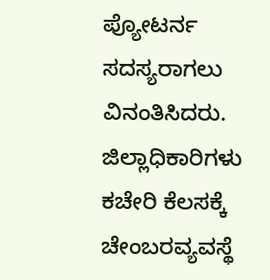ಪ್ಯೋಟರ್ನ ಸದಸ್ಯರಾಗಲು ವಿನಂತಿಸಿದರು. ಜಿಲ್ಲಾಧಿಕಾರಿಗಳು ಕಚೇರಿ ಕೆಲಸಕ್ಕೆ ಚೇಂಬರವ್ಯವಸ್ಥೆ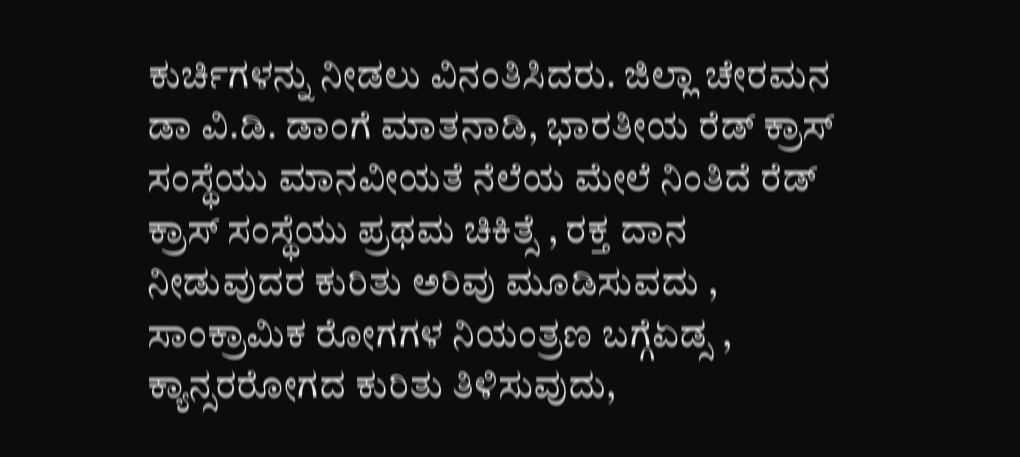ಕುರ್ಚಿಗಳನ್ನು ನೀಡಲು ವಿನಂತಿಸಿದರು. ಜಿಲ್ಲಾ ಚೇರಮನ ಡಾ ವಿ.ಡಿ. ಡಾಂಗೆ ಮಾತನಾಡಿ, ಭಾರತೀಯ ರೆಡ್ ಕ್ರಾಸ್ ಸಂಸ್ಥೆಯು ಮಾನವೀಯತೆ ನೆಲೆಯ ಮೇಲೆ ನಿಂತಿದೆ ರೆಡ್ ಕ್ರಾಸ್ ಸಂಸ್ಥೆಯು ಪ್ರಥಮ ಚಿಕಿತ್ಸೆ , ರಕ್ತ ದಾನ ನೀಡುವುದರ ಕುರಿತು ಅರಿವು ಮೂಡಿಸುವದು , ಸಾಂಕ್ರಾಮಿಕ ರೋಗಗಳ ನಿಯಂತ್ರಣ ಬಗ್ಗೆಏಡ್ಸ , ಕ್ಯಾನ್ಸರರೋಗದ ಕುರಿತು ತಿಳಿಸುವುದು,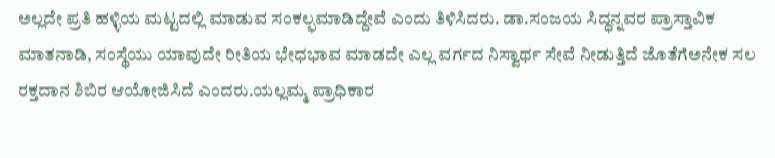ಅಲ್ಲದೇ ಪ್ರತಿ ಹಳ್ಳಿಯ ಮಟ್ಟದಲ್ಲಿ ಮಾಡುವ ಸಂಕಲ್ಫಮಾಡಿದ್ದೇವೆ ಎಂದು ತಿಳಿಸಿದರು. ಡಾ.ಸಂಜಯ ಸಿದ್ಧನ್ನವರ ಪ್ರಾಸ್ತಾವಿಕ ಮಾತನಾಡಿ, ಸಂಸ್ಥೆಯು ಯಾವುದೇ ರೀತಿಯ ಭೇಧಭಾವ ಮಾಡದೇ ಎಲ್ಲ ವರ್ಗದ ನಿಸ್ವಾರ್ಥ ಸೇವೆ ನೀಡುತ್ತಿದೆ ಜೊತೆಗೆಅನೇಕ ಸಲ ರಕ್ತದಾನ ಶಿಬಿರ ಆಯೋಜಿಸಿದೆ ಎಂದರು.ಯಲ್ಲಮ್ಮ ಪ್ರಾಧಿಕಾರ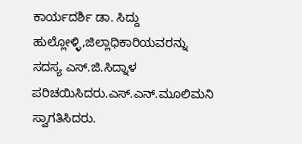ಕಾರ್ಯದರ್ಶಿ ಡಾ. ಸಿದ್ದು ಹುಲ್ಲೋಳ್ಳಿ,ಜಿಲ್ಲಾಧಿಕಾರಿಯವರನ್ನು ಸದಸ್ಯ ಎಸ್.ಜಿ.ಸಿದ್ನಾಳ ಪರಿಚಯಿಸಿದರು.ಎಸ್.ಎನ್.ಮೂಲಿಮನಿ ಸ್ವಾಗತಿಸಿದರು.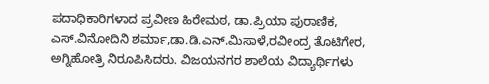ಪದಾಧಿಕಾರಿಗಳಾದ ಪ್ರವೀಣ ಹಿರೇಮಠ, ಡಾ.ಪ್ರಿಯಾ ಪುರಾಣಿಕ, ಎಸ್.ವಿನೋದಿನಿ ಶರ್ಮಾ,ಡಾ.ಡಿ.ಎನ್.ಮಿಸಾಳೆ,ರವೀಂದ್ರ ತೊಟಿಗೇರ, ಅಗ್ನಿಹೋತ್ರಿ ನಿರೂಪಿಸಿದರು. ವಿಜಯನಗರ ಶಾಲೆಯ ವಿದ್ಯಾರ್ಥಿಗಳು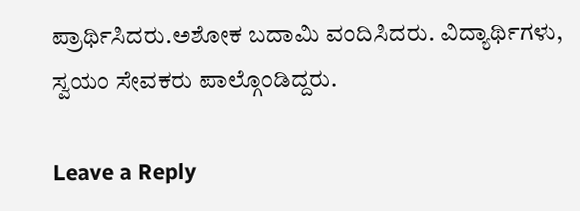ಪ್ರಾರ್ಥಿಸಿದರು.ಅಶೋಕ ಬದಾಮಿ ವಂದಿಸಿದರು. ವಿದ್ಯಾರ್ಥಿಗಳು, ಸ್ವಯಂ ಸೇವಕರು ಪಾಲ್ಗೊಂಡಿದ್ದರು.

Leave a Reply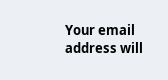Your email address will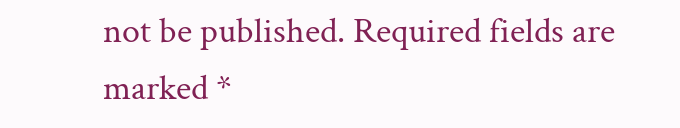not be published. Required fields are marked *